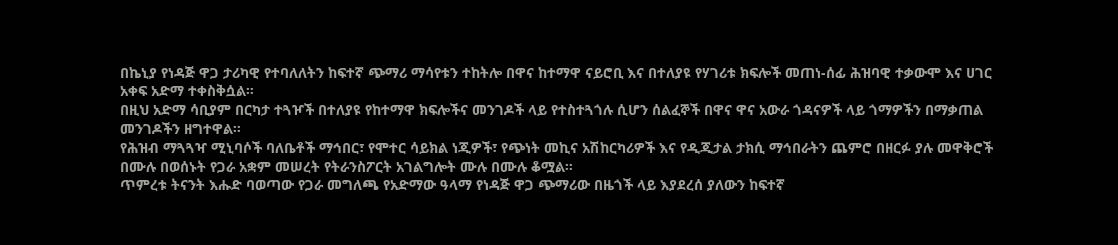በኬኒያ የነዳጅ ዋጋ ታሪካዊ የተባለለትን ከፍተኛ ጭማሪ ማሳየቱን ተከትሎ በዋና ከተማዋ ናይሮቢ እና በተለያዩ የሃገሪቱ ክፍሎች መጠነ-ሰፊ ሕዝባዊ ተቃውሞ እና ሀገር አቀፍ አድማ ተቀስቅሷል።
በዚህ አድማ ሳቢያም በርካታ ተጓዦች በተለያዩ የከተማዋ ክፍሎችና መንገዶች ላይ የተስተጓጎሉ ሲሆን ሰልፈኞች በዋና ዋና አውራ ጎዳናዎች ላይ ጎማዎችን በማቃጠል መንገዶችን ዘግተዋል።
የሕዝብ ማጓጓዣ ሚኒባሶች ባለቤቶች ማኅበር፣ የሞተር ሳይክል ነጂዎች፣ የጭነት መኪና አሽከርካሪዎች እና የዲጂታል ታክሲ ማኅበራትን ጨምሮ በዘርፉ ያሉ መዋቅሮች በሙሉ በወሰኑት የጋራ አቋም መሠረት የትራንስፖርት አገልግሎት ሙሉ በሙሉ ቆሟል።
ጥምረቱ ትናንት እሑድ ባወጣው የጋራ መግለጫ የአድማው ዓላማ የነዳጅ ዋጋ ጭማሪው በዜጎች ላይ እያደረሰ ያለውን ከፍተኛ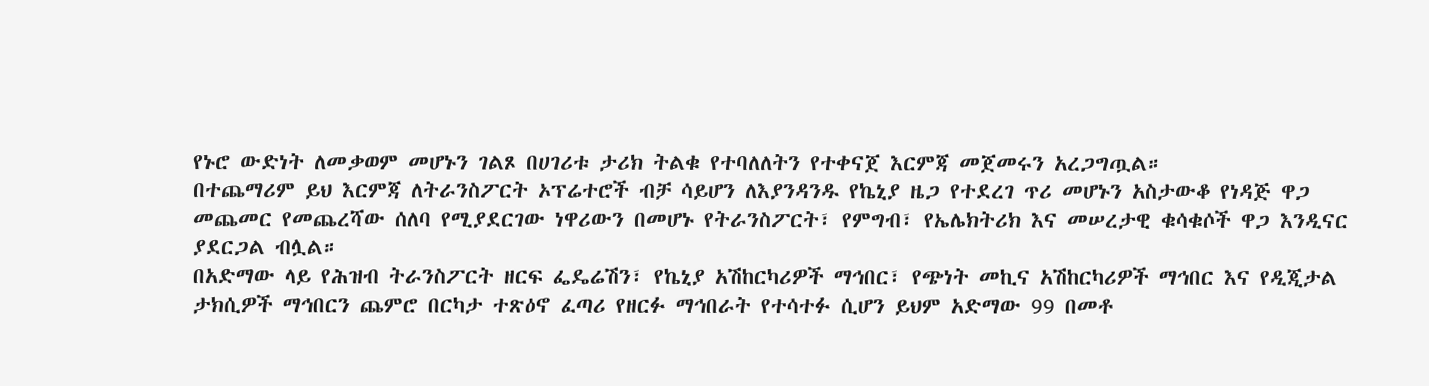የኑሮ ውድነት ለመቃወም መሆኑን ገልጾ በሀገሪቱ ታሪክ ትልቁ የተባለለትን የተቀናጀ እርምጃ መጀመሩን አረጋግጧል።
በተጨማሪም ይህ እርምጃ ለትራንስፖርት ኦፕሬተሮች ብቻ ሳይሆን ለእያንዳንዱ የኬኒያ ዜጋ የተደረገ ጥሪ መሆኑን አስታውቆ የነዳጅ ዋጋ መጨመር የመጨረሻው ሰለባ የሚያደርገው ነዋሪውን በመሆኑ የትራንስፖርት፣ የምግብ፣ የኤሌክትሪክ እና መሠረታዊ ቁሳቁሶች ዋጋ እንዲናር ያደርጋል ብሏል።
በአድማው ላይ የሕዝብ ትራንስፖርት ዘርፍ ፌዴሬሽን፣ የኬኒያ አሽከርካሪዎች ማኅበር፣ የጭነት መኪና አሽከርካሪዎች ማኅበር እና የዲጂታል ታክሲዎች ማኅበርን ጨምሮ በርካታ ተጽዕኖ ፈጣሪ የዘርፉ ማኅበራት የተሳተፉ ሲሆን ይህም አድማው 99 በመቶ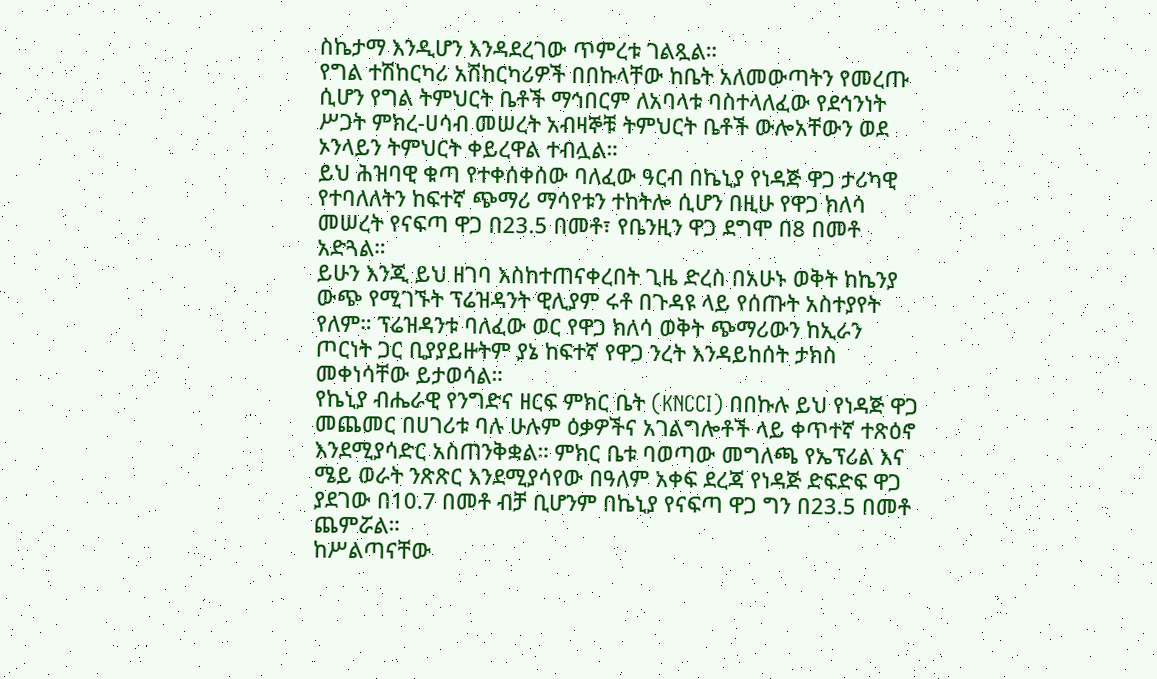ስኬታማ እንዲሆን እንዳደረገው ጥምረቱ ገልጿል።
የግል ተሽከርካሪ አሽከርካሪዎች በበኩላቸው ከቤት አለመውጣትን የመረጡ ሲሆን የግል ትምህርት ቤቶች ማኅበርም ለአባላቱ ባስተላለፈው የደኅንነት ሥጋት ምክረ-ሀሳብ መሠረት አብዛኞቹ ትምህርት ቤቶች ውሎአቸውን ወደ ኦንላይን ትምህርት ቀይረዋል ተብሏል።
ይህ ሕዝባዊ ቁጣ የተቀሰቀሰው ባለፈው ዓርብ በኬኒያ የነዳጅ ዋጋ ታሪካዊ የተባለለትን ከፍተኛ ጭማሪ ማሳየቱን ተከትሎ ሲሆን በዚሁ የዋጋ ክለሳ መሠረት የናፍጣ ዋጋ በ23.5 በመቶ፣ የቤንዚን ዋጋ ደግሞ በ8 በመቶ አድጓል።
ይሁን እንጂ ይህ ዘገባ እስከተጠናቀረበት ጊዜ ድረስ በአሁኑ ወቅት ከኬንያ ውጭ የሚገኙት ፕሬዝዳንት ዊሊያም ሩቶ በጉዳዩ ላይ የሰጡት አስተያየት የለም። ፕሬዝዳንቱ ባለፈው ወር የዋጋ ክለሳ ወቅት ጭማሪውን ከኢራን ጦርነት ጋር ቢያያይዙትም ያኔ ከፍተኛ የዋጋ ንረት እንዳይከሰት ታክስ መቀነሳቸው ይታወሳል።
የኬኒያ ብሔራዊ የንግድና ዘርፍ ምክር ቤት (KNCCI) በበኩሉ ይህ የነዳጅ ዋጋ መጨመር በሀገሪቱ ባሉ ሁሉም ዕቃዎችና አገልግሎቶች ላይ ቀጥተኛ ተጽዕኖ እንደሚያሳድር አስጠንቅቋል። ምክር ቤቱ ባወጣው መግለጫ የኤፕሪል እና ሜይ ወራት ንጽጽር እንደሚያሳየው በዓለም አቀፍ ደረጃ የነዳጅ ድፍድፍ ዋጋ ያደገው በ10.7 በመቶ ብቻ ቢሆንም በኬኒያ የናፍጣ ዋጋ ግን በ23.5 በመቶ ጨምሯል።
ከሥልጣናቸው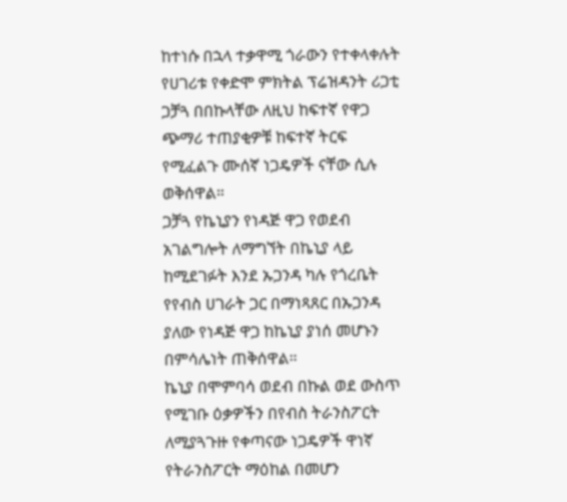ከተነሱ በኋላ ተቃዋሚ ጎራውን የተቀላቀሉት የሀገሪቱ የቀድሞ ምክትል ፕሬዝዳንት ሪጋቲ ጋቻጓ በበኩላቸው ለዚህ ከፍተኛ የዋጋ ጭማሪ ተጠያቂዎቹ ከፍተኛ ትርፍ የሚፈልጉ ሙሰኛ ነጋዴዎች ናቸው ሲሉ ወቅሰዋል።
ጋቻጓ የኬኒያን የነዳጅ ዋጋ የወደብ አገልግሎት ለማግኘት በኬኒያ ላይ ከሚደገፉት እንደ ኡጋንዳ ካሉ የጎረቤት የየብስ ሀገራት ጋር በማነጻጸር በኡጋንዳ ያለው የነዳጅ ዋጋ ከኬኒያ ያነሰ መሆኑን በምሳሌነት ጠቅሰዋል።
ኬኒያ በሞምባሳ ወደብ በኩል ወደ ውስጥ የሚገቡ ዕቃዎችን በየብስ ትራንስፖርት ለሚያጓጉዙ የቀጣናው ነጋዴዎች ዋነኛ የትራንስፖርት ማዕከል በመሆን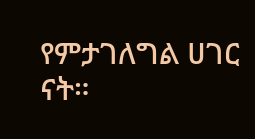የምታገለግል ሀገር ናት።